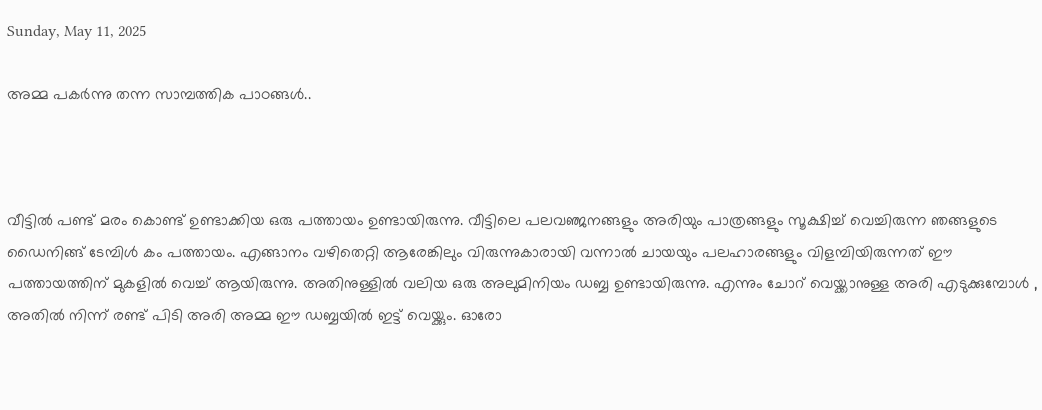Sunday, May 11, 2025

അമ്മ പകർന്നു തന്ന സാമ്പത്തിക പാഠങ്ങൾ..



വീട്ടിൽ പണ്ട് മരം കൊണ്ട് ഉണ്ടാക്കിയ ഒരു പത്തായം ഉണ്ടായിരുന്നു. വീട്ടിലെ പലവഞ്ജനങ്ങളും അരിയും പാത്രങ്ങളും സൂക്ഷിച്ച് വെച്ചിരുന്ന ഞങ്ങളുടെ ഡൈനിങ്ങ് ടേമ്പിൾ കം പത്തായം. എങ്ങാനം വഴിതെറ്റി ആരേങ്കിലും വിരുന്നുകാരായി വന്നാൽ ചായയും പലഹാരങ്ങളും വിളമ്പിയിരുന്നത് ഈ പത്തായത്തിന് മുകളിൽ വെച്ച് ആയിരുന്നു. അതിനുള്ളിൽ വലിയ ഒരു അലുമിനിയം ഡബ്ബ ഉണ്ടായിരുന്നു. എന്നും ചോറ് വെയ്ക്കാനുള്ള അരി എടുക്കുമ്പോൾ , അതിൽ നിന്ന് രണ്ട് പിടി അരി അമ്മ ഈ ഡബ്ബയിൽ ഇട്ട് വെയ്ക്കും. ഓരോ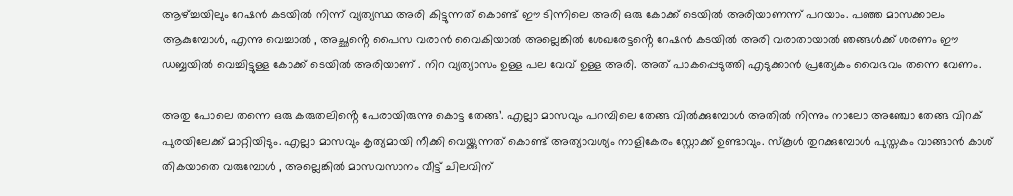ആഴ്ച്ചയിലും റേഷൻ കടയിൽ നിന്ന് വ്യത്യസ്ഥ അരി കിട്ടുന്നത് കൊണ്ട് ഈ ടിന്നിലെ അരി ഒരു കോക്ക് ടെയിൽ അരിയാണന്ന് പറയാം. പഞ്ഞ മാസക്കാലം ആകുമ്പോൾ, എന്നു വെച്ചാൽ , അച്ഛൻ്റെ പൈസ വരാൻ വൈകിയാൽ അല്ലെങ്കിൽ ശേഖരേട്ടൻ്റെ റേഷൻ കടയിൽ അരി വരാതായാൽ ഞങ്ങൾക്ക് ശരണം ഈ ഡബ്ബയിൽ വെച്ചിട്ടുള്ള കോക്ക് ടെയിൽ അരിയാണ് . നിറ വ്യത്യാസം ഉള്ള പല വേവ് ഉള്ള അരി. അത് പാകപ്പെടുത്തി എടുക്കാൻ പ്രത്യേകം വൈഭവം തന്നെ വേണം.

അതു പോലെ തന്നെ ഒരു കരുതലിൻ്റെ പേരായിരുന്നു കൊട്ട തേങ്ങ’. എല്ലാ മാസവും പറമ്പിലെ തേങ്ങ വിൽക്കുമ്പോൾ അതിൽ നിന്നും നാലോ അഞ്ചോ തേങ്ങ വിറക് പുരയിലേക്ക് മാറ്റിയിടും. എല്ലാ മാസവും കൃത്യമായി നീക്കി വെയ്ക്കുന്നത് കൊണ്ട് അത്യാവശ്യം നാളികേരം സ്റ്റോക്ക് ഉണ്ടാവും. സ്കൂൾ തുറക്കുമ്പോൾ പുസ്തകം വാങ്ങാൻ കാശ് തികയാതെ വരുമ്പോൾ , അല്ലെങ്കിൽ മാസവസാനം വീട്ട് ചിലവിന്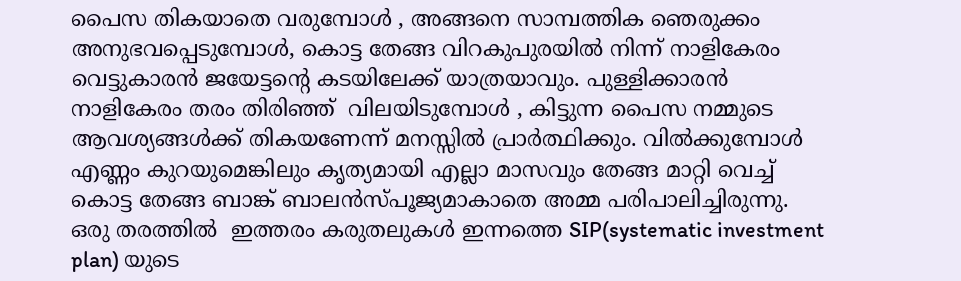പൈസ തികയാതെ വരുമ്പോൾ , അങ്ങനെ സാമ്പത്തിക ഞെരുക്കം അനുഭവപ്പെടുമ്പോൾ, കൊട്ട തേങ്ങ വിറകുപുരയിൽ നിന്ന് നാളികേരം വെട്ടുകാരൻ ജയേട്ടൻ്റെ കടയിലേക്ക് യാത്രയാവും. പുള്ളിക്കാരൻ നാളികേരം തരം തിരിഞ്ഞ്  വിലയിടുമ്പോൾ , കിട്ടുന്ന പൈസ നമ്മുടെ ആവശ്യങ്ങൾക്ക് തികയണേന്ന് മനസ്സിൽ പ്രാർത്ഥിക്കും. വിൽക്കുമ്പോൾ  എണ്ണം കുറയുമെങ്കിലും കൃത്യമായി എല്ലാ മാസവും തേങ്ങ മാറ്റി വെച്ച് കൊട്ട തേങ്ങ ബാങ്ക് ബാലൻസ്പൂജ്യമാകാതെ അമ്മ പരിപാലിച്ചിരുന്നു.  ഒരു തരത്തിൽ  ഇത്തരം കരുതലുകൾ ഇന്നത്തെ SIP(systematic investment plan) യുടെ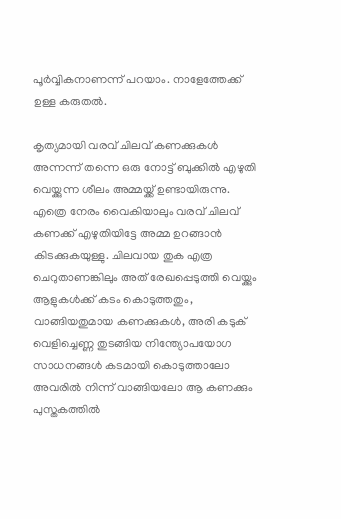പൂർവ്വികനാണന്ന് പറയാം. നാളേത്തേക്ക് ഉള്ള കരുതൽ.

കൃത്യമായി വരവ് ചിലവ് കണക്കുകൾ അന്നന്ന് തന്നെ ഒരു നോട്ട് ബുക്കിൽ എഴുതി വെയ്ക്കുന്ന ശീലം അമ്മയ്ക്ക് ഉണ്ടായിരുന്നു. എത്രെ നേരം വൈകിയാലും വരവ് ചിലവ് കണക്ക് എഴുതിയിട്ടേ അമ്മ ഉറങ്ങാൻ കിടക്കുകയുള്ളു. ചിലവായ തുക എത്ര ചെറുതാണങ്കിലും അത് രേഖപ്പെടുത്തി വെയ്ക്കും ആളുകൾക്ക് കടം കൊടുത്തതും, വാങ്ങിയതുമായ കണക്കുകൾ, അരി കടുക് വെളിച്ചെണ്ണ തുടങ്ങിയ നിന്ത്യോപയോഗ സാധനങ്ങൾ കടമായി കൊടുത്താലോ അവരിൽ നിന്ന് വാങ്ങിയലോ ആ കണക്കും പുസ്തകത്തിൽ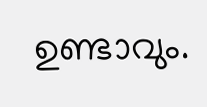ഉണ്ടാവും.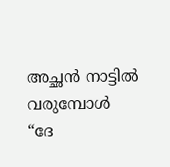അച്ഛൻ നാട്ടിൽ വരുമ്പോൾ “ദേ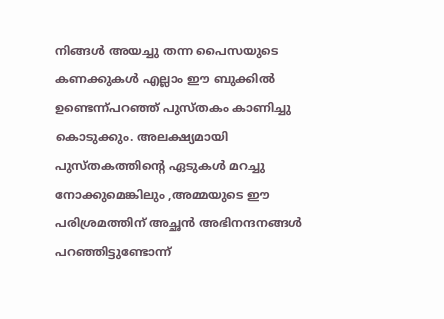നിങ്ങൾ അയച്ചു തന്ന പൈസയുടെ കണക്കുകൾ എല്ലാം ഈ ബുക്കിൽ ഉണ്ടെന്ന്പറഞ്ഞ് പുസ്തകം കാണിച്ചു കൊടുക്കും. അലക്ഷ്യമായി പുസ്തകത്തിൻ്റെ ഏടുകൾ മറച്ചു നോക്കുമെങ്കിലും ,അമ്മയുടെ ഈ പരിശ്രമത്തിന് അച്ഛൻ അഭിനന്ദനങ്ങൾ പറഞ്ഞിട്ടുണ്ടോന്ന്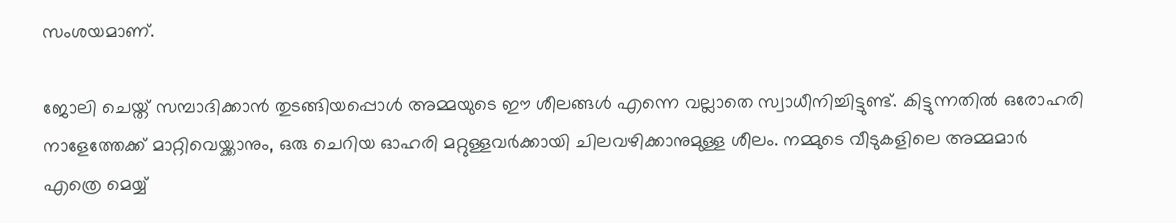സംശയമാണ്.

ജോലി ചെയ്ത് സമ്പാദിക്കാൻ തുടങ്ങിയപ്പൊൾ അമ്മയുടെ ഈ ശീലങ്ങൾ എന്നെ വല്ലാതെ സ്വാധീനിച്ചിട്ടുണ്ട്. കിട്ടുന്നതിൽ ഒരോഹരി നാളേത്തേക്ക് മാറ്റിവെയ്ക്കാനും, ഒരു ചെറിയ ഓഹരി മറ്റുള്ളവർക്കായി ചിലവഴിക്കാനുമുള്ള ശീലം. നമ്മുടെ വീടുകളിലെ അമ്മമാർ എത്രെ മെയ്യ്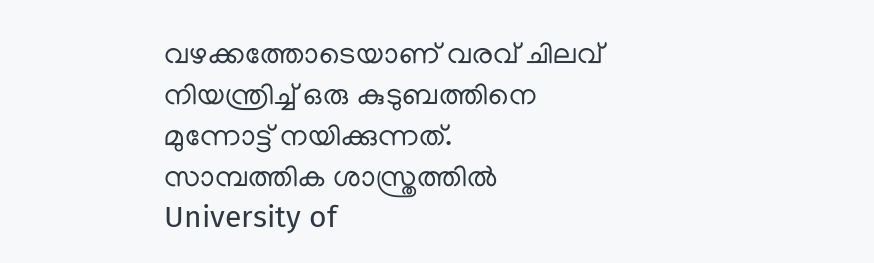വഴക്കത്തോടെയാണ് വരവ് ചിലവ് നിയന്ത്രിച്ച് ഒരു കുടുബത്തിനെ മുന്നോട്ട് നയിക്കുന്നത്. സാമ്പത്തിക ശാസ്ത്രത്തിൽ University of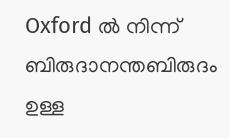Oxford ൽ നിന്ന് ബിരുദാനന്തബിരുദം ഉള്ള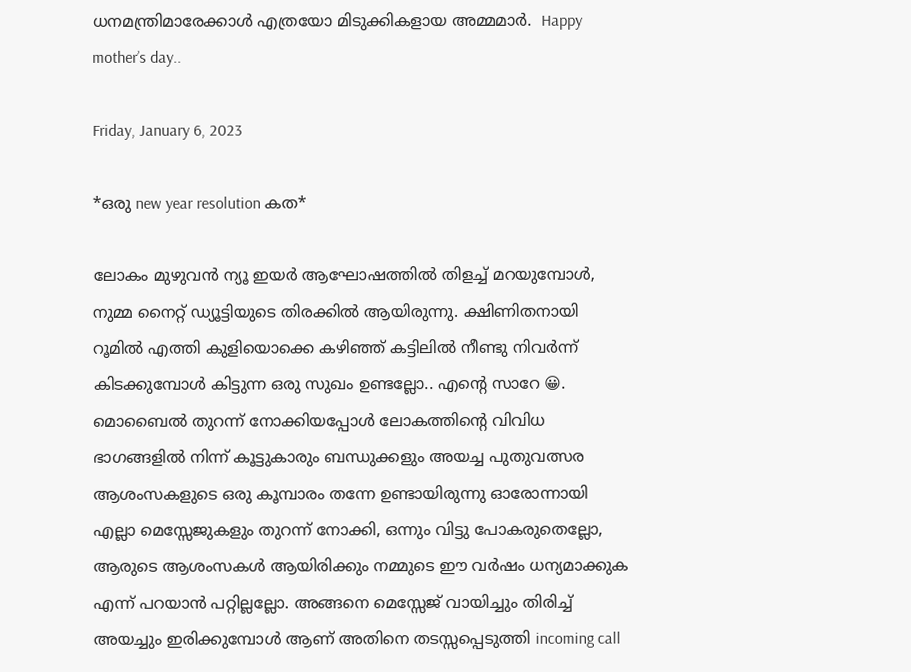ധനമന്ത്രിമാരേക്കാൾ എത്രയോ മിടുക്കികളായ അമ്മമാർ.  Happy mother’s day..

Friday, January 6, 2023

*ഒരു new year resolution കത*

ലോകം മുഴുവൻ ന്യൂ ഇയർ ആഘോഷത്തിൽ തിളച്ച് മറയുമ്പോൾ, നുമ്മ നൈറ്റ് ഡ്യൂട്ടിയുടെ തിരക്കിൽ ആയിരുന്നു. ക്ഷിണിതനായി റൂമിൽ എത്തി കുളിയൊക്കെ കഴിഞ്ഞ് കട്ടിലിൽ നീണ്ടു നിവർന്ന് കിടക്കുമ്പോൾ കിട്ടുന്ന ഒരു സുഖം ഉണ്ടല്ലോ.. എന്റെ സാറേ 😀. മൊബൈൽ തുറന്ന് നോക്കിയപ്പോൾ ലോകത്തിന്റെ വിവിധ ഭാഗങ്ങളിൽ നിന്ന് കൂട്ടുകാരും ബന്ധുക്കളും അയച്ച പുതുവത്സര ആശംസകളുടെ ഒരു കൂമ്പാരം തന്നേ ഉണ്ടായിരുന്നു ഓരോന്നായി എല്ലാ മെസ്സേജുകളും തുറന്ന് നോക്കി, ഒന്നും വിട്ടു പോകരുതെല്ലോ, ആരുടെ ആശംസകൾ ആയിരിക്കും നമ്മുടെ ഈ വർഷം ധന്യമാക്കുക എന്ന് പറയാൻ പറ്റില്ലല്ലോ. അങ്ങനെ മെസ്സേജ് വായിച്ചും തിരിച്ച് അയച്ചും ഇരിക്കുമ്പോൾ ആണ് അതിനെ തടസ്സപ്പെടുത്തി incoming call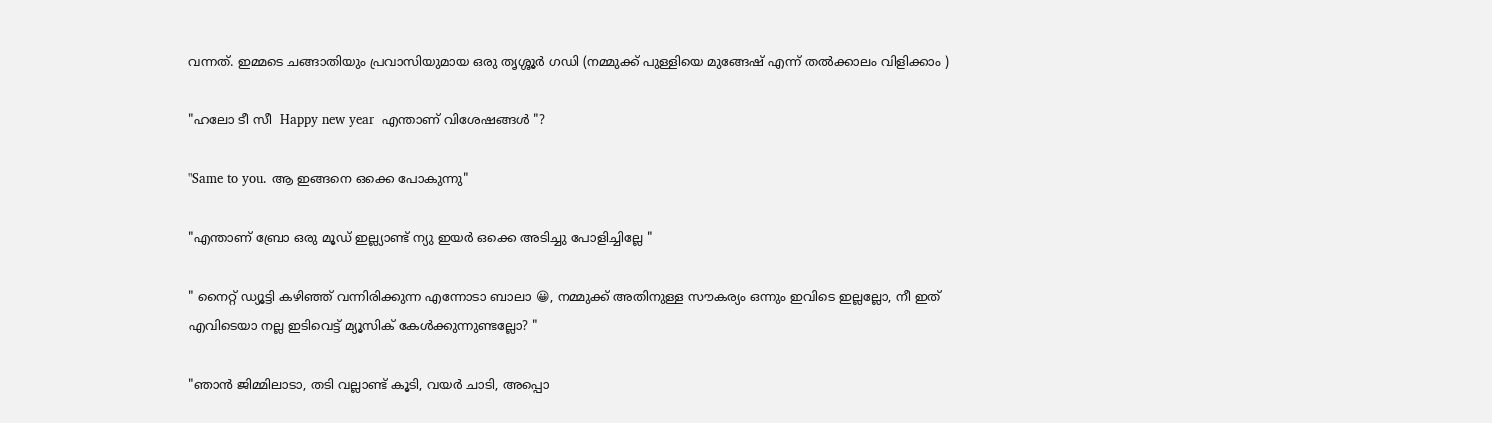വന്നത്. ഇമ്മടെ ചങ്ങാതിയും പ്രവാസിയുമായ ഒരു തൃശ്ശൂർ ഗഡി (നമ്മുക്ക് പുള്ളിയെ മുങ്ങേഷ് എന്ന് തൽക്കാലം വിളിക്കാം )

"ഹലോ ടീ സീ  Happy new year  എന്താണ് വിശേഷങ്ങൾ "?

"Same to you. ആ ഇങ്ങനെ ഒക്കെ പോകുന്നു"

"എന്താണ് ബ്രോ ഒരു മൂഡ് ഇല്ല്യാണ്ട് ന്യു ഇയർ ഒക്കെ അടിച്ചു പോളിച്ചില്ലേ "

" നൈറ്റ്‌ ഡ്യൂട്ടി കഴിഞ്ഞ് വന്നിരിക്കുന്ന എന്നോടാ ബാലാ 😀, നമ്മുക്ക് അതിനുള്ള സൗകര്യം ഒന്നും ഇവിടെ ഇല്ലല്ലോ, നീ ഇത്‌ എവിടെയാ നല്ല ഇടിവെട്ട് മ്യൂസിക് കേൾക്കുന്നുണ്ടല്ലോ? "

"ഞാൻ ജിമ്മിലാടാ, തടി വല്ലാണ്ട് കൂടി, വയർ ചാടി, അപ്പൊ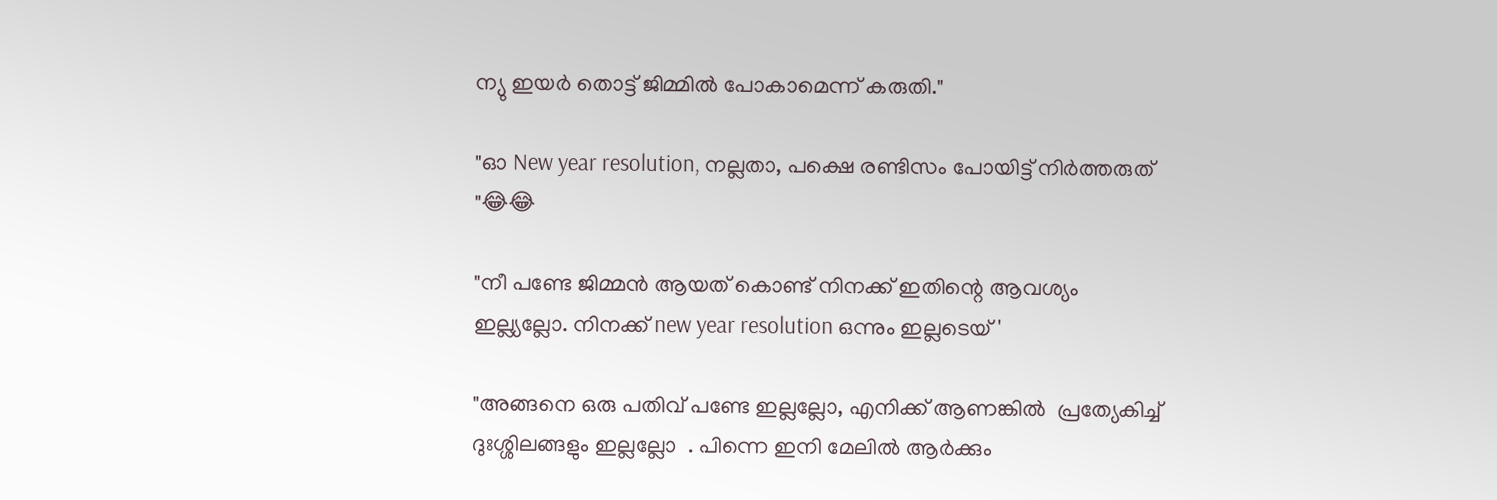ന്യു ഇയർ തൊട്ട് ജിമ്മിൽ പോകാമെന്ന് കരുതി."

"ഓ New year resolution, നല്ലതാ, പക്ഷെ രണ്ടിസം പോയിട്ട് നിർത്തരുത് "😂😂

"നീ പണ്ടേ ജിമ്മൻ ആയത് കൊണ്ട് നിനക്ക് ഇതിന്റെ ആവശ്യം ഇല്ല്യല്ലോ. നിനക്ക് new year resolution ഒന്നും ഇല്ലടെയ് '

"അങ്ങനെ ഒരു പതിവ് പണ്ടേ ഇല്ലല്ലോ, എനിക്ക് ആണങ്കിൽ  പ്രത്യേകിച്ച് ദുഃശ്ശിലങ്ങളും ഇല്ലല്ലോ  . പിന്നെ ഇനി മേലിൽ ആർക്കും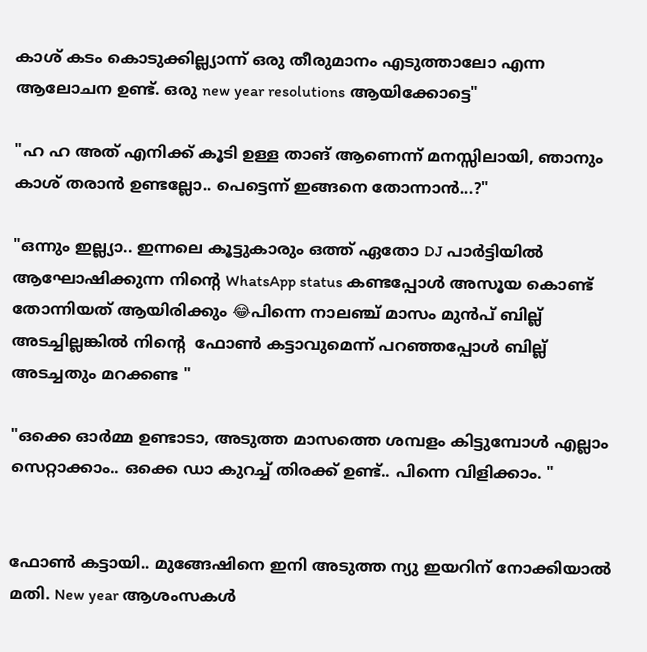കാശ് കടം കൊടുക്കില്ല്യാന്ന് ഒരു തീരുമാനം എടുത്താലോ എന്ന ആലോചന ഉണ്ട്. ഒരു new year resolutions ആയിക്കോട്ടെ"

"ഹ ഹ അത് എനിക്ക് കൂടി ഉള്ള താങ് ആണെന്ന് മനസ്സിലായി, ഞാനും കാശ് തരാൻ ഉണ്ടല്ലോ.. പെട്ടെന്ന് ഇങ്ങനെ തോന്നാൻ...?"

"ഒന്നും ഇല്ല്യാ.. ഇന്നലെ കൂട്ടുകാരും ഒത്ത് ഏതോ DJ പാർട്ടിയിൽ ആഘോഷിക്കുന്ന നിന്റെ WhatsApp status കണ്ടപ്പോൾ അസൂയ കൊണ്ട്  തോന്നിയത് ആയിരിക്കും 😂പിന്നെ നാലഞ്ച് മാസം മുൻപ് ബില്ല് അടച്ചില്ലങ്കിൽ നിന്റെ  ഫോൺ കട്ടാവുമെന്ന് പറഞ്ഞപ്പോൾ ബില്ല് അടച്ചതും മറക്കണ്ട "

"ഒക്കെ ഓർമ്മ ഉണ്ടാടാ, അടുത്ത മാസത്തെ ശമ്പളം കിട്ടുമ്പോൾ എല്ലാം സെറ്റാക്കാം.. ഒക്കെ ഡാ കുറച്ച് തിരക്ക് ഉണ്ട്.. പിന്നെ വിളിക്കാം. "


ഫോൺ കട്ടായി.. മുങ്ങേഷിനെ ഇനി അടുത്ത ന്യു ഇയറിന് നോക്കിയാൽ മതി. New year ആശംസകൾ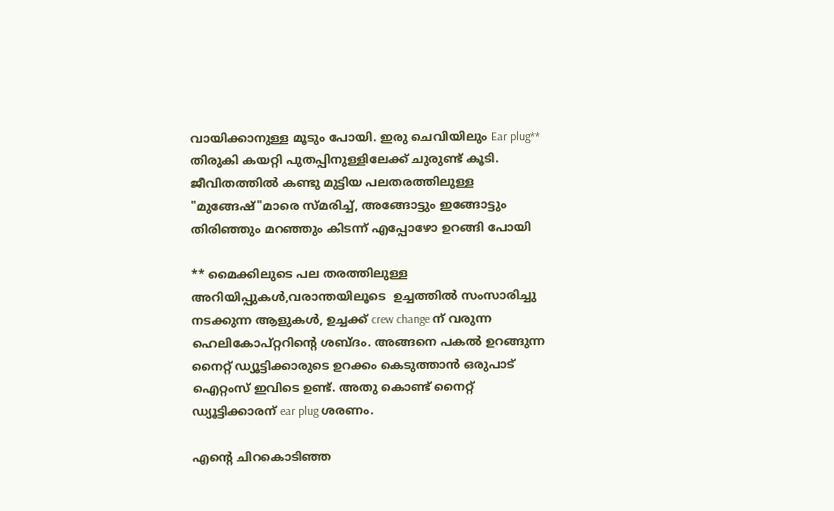വായിക്കാനുള്ള മൂടും പോയി. ഇരു ചെവിയിലും Ear plug**  തിരുകി കയറ്റി പുതപ്പിനുള്ളിലേക്ക് ചുരുണ്ട് കൂടി. ജീവിതത്തിൽ കണ്ടു മുട്ടിയ പലതരത്തിലുള്ള "മുങ്ങേഷ്"മാരെ സ്മരിച്ച്, അങ്ങോട്ടും ഇങ്ങോട്ടും തിരിഞ്ഞും മറഞ്ഞും കിടന്ന് എപ്പോഴോ ഉറങ്ങി പോയി

** മൈക്കിലുടെ പല തരത്തിലുള്ള അറിയിപ്പുകൾ,വരാന്തയിലൂടെ  ഉച്ചത്തിൽ സംസാരിച്ചു നടക്കുന്ന ആളുകൾ, ഉച്ചക്ക് crew change ന് വരുന്ന ഹെലികോപ്റ്ററിന്റെ ശബ്ദം. അങ്ങനെ പകൽ ഉറങ്ങുന്ന നൈറ്റ്‌ ഡ്യൂട്ടിക്കാരുടെ ഉറക്കം കെടുത്താൻ ഒരുപാട് ഐറ്റംസ് ഇവിടെ ഉണ്ട്. അതു കൊണ്ട് നൈറ്റ്‌ ഡ്യൂട്ടിക്കാരന് ear plug ശരണം.

എന്റെ ചിറകൊടിഞ്ഞ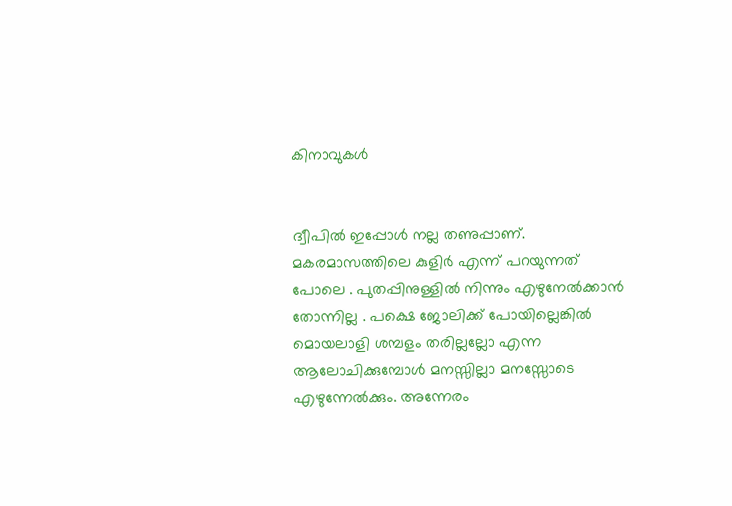കിനാവുകൾ


ദ്വീപിൽ ഇപ്പോൾ നല്ല തണുപ്പാണ്. മകരമാസത്തിലെ കുളിർ എന്ന് പറയുന്നത് പോലെ . പുതപ്പിനുള്ളിൽ നിന്നും എഴുനേൽക്കാൻ തോന്നില്ല . പക്ഷെ ജോലിക്ക് പോയില്ലെങ്കിൽ മൊയലാളി ശമ്പളം തരില്ലല്ലോ എന്ന ആലോചിക്കുമ്പോൾ മനസ്സില്ലാ മനസ്സോടെ എഴുന്നേൽക്കും. അന്നേരം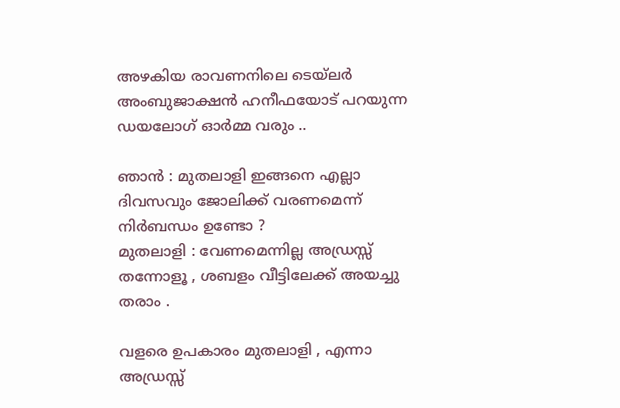അഴകിയ രാവണനിലെ ടെയ്‌ലർ അംബുജാക്ഷൻ ഹനീഫയോട് പറയുന്ന ഡയലോഗ് ഓർമ്മ വരും ..

ഞാൻ : മുതലാളി ഇങ്ങനെ എല്ലാ ദിവസവും ജോലിക്ക് വരണമെന്ന് നിർബന്ധം ഉണ്ടോ ?
മുതലാളി : വേണമെന്നില്ല അഡ്രസ്സ് തന്നോളൂ , ശബളം വീട്ടിലേക്ക് അയച്ചു തരാം .

വളരെ ഉപകാരം മുതലാളി , എന്നാ അഡ്രസ്സ്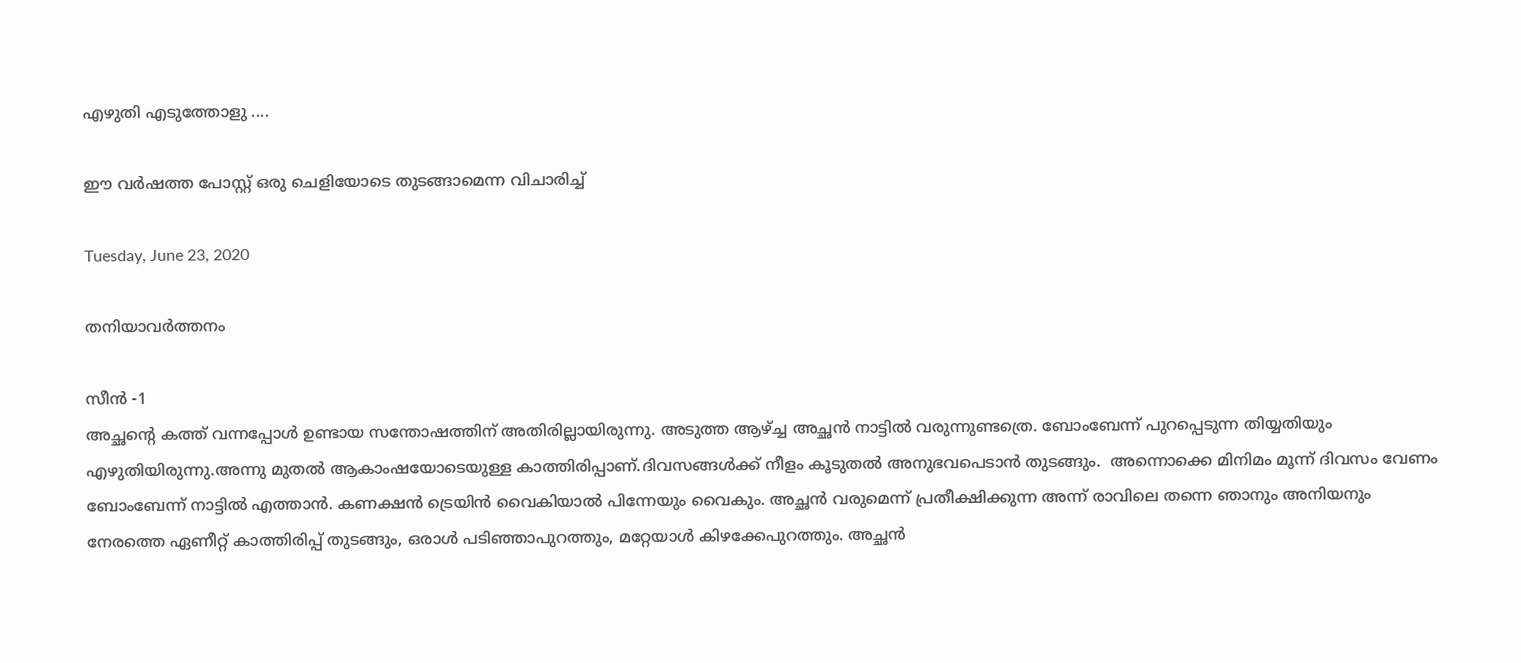എഴുതി എടുത്തോളു ....

ഈ വർഷത്ത പോസ്റ്റ് ഒരു ചെളിയോടെ തുടങ്ങാമെന്ന വിചാരിച്ച്

Tuesday, June 23, 2020

തനിയാവർത്തനം

സീൻ -1
അച്ഛന്റെ കത്ത് വന്നപ്പോൾ ഉണ്ടായ സന്തോഷത്തിന് അതിരില്ലായിരുന്നു. അടുത്ത ആഴ്ച്ച അച്ഛൻ നാട്ടിൽ വരുന്നുണ്ടത്രെ. ബോംബേന്ന് പുറപ്പെടുന്ന തിയ്യതിയും എഴുതിയിരുന്നു.അന്നു മുതൽ ആകാംഷയോടെയുള്ള കാത്തിരിപ്പാണ്.ദിവസങ്ങൾക്ക് നീളം കൂടുതൽ അനുഭവപെടാൻ തുടങ്ങും.  അന്നൊക്കെ മിനിമം മൂന്ന് ദിവസം വേണം ബോംബേന്ന് നാട്ടിൽ എത്താൻ. കണക്ഷൻ ട്രെയിൻ വൈകിയാൽ പിന്നേയും വൈകും. അച്ഛൻ വരുമെന്ന് പ്രതീക്ഷിക്കുന്ന അന്ന് രാവിലെ തന്നെ ഞാനും അനിയനും നേരത്തെ ഏണീറ്റ് കാത്തിരിപ്പ് തുടങ്ങും, ഒരാൾ പടിഞ്ഞാപുറത്തും, മറ്റേയാൾ കിഴക്കേപുറത്തും. അച്ഛൻ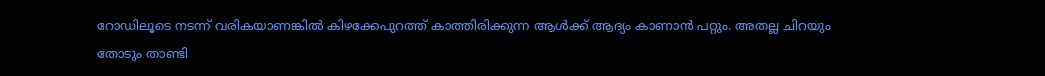റോഡിലൂടെ നടന്ന് വരികയാണങ്കിൽ കിഴക്കേപുറത്ത് കാത്തിരിക്കുന്ന ആൾക്ക് ആദ്യം കാണാൻ പറ്റും. അതല്ല ചിറയും തോടും താണ്ടി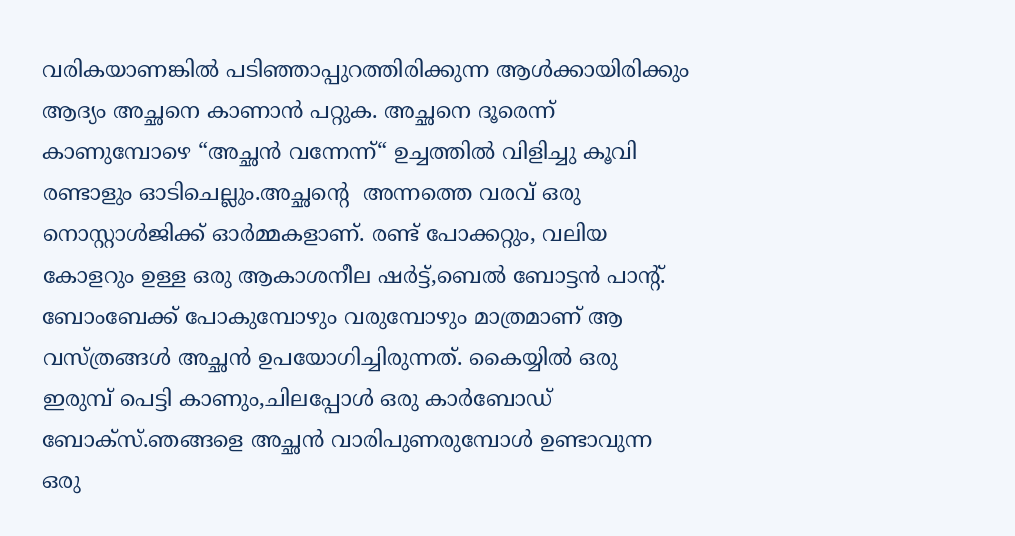വരികയാണങ്കിൽ പടിഞ്ഞാപ്പുറത്തിരിക്കുന്ന ആൾക്കായിരിക്കും ആദ്യം അച്ഛനെ കാണാൻ പറ്റുക. അച്ഛനെ ദൂരെന്ന് കാണുമ്പോഴെ “അച്ഛൻ വന്നേന്ന്“ ഉച്ചത്തിൽ വിളിച്ചു കൂവി രണ്ടാളും ഓടിചെല്ലും.അച്ഛന്റെ  അന്നത്തെ വരവ് ഒരു നൊസ്റ്റാൾജിക്ക് ഓർമ്മകളാണ്. രണ്ട് പോക്കറ്റും, വലിയ കോളറും ഉള്ള ഒരു ആകാശനീല ഷർട്ട്,ബെൽ ബോട്ടൻ പാന്റ്. ബോംബേക്ക് പോകുമ്പോഴും വരുമ്പോഴും മാത്രമാണ് ആ വസ്ത്രങ്ങൾ അച്ഛൻ ഉപയോഗിച്ചിരുന്നത്. കൈയ്യിൽ ഒരു ഇരുമ്പ് പെട്ടി കാണും,ചിലപ്പോൾ ഒരു കാർബോഡ് ബോക്സ്.ഞങ്ങളെ അച്ഛൻ വാരിപുണരുമ്പോൾ ഉണ്ടാവുന്ന ഒരു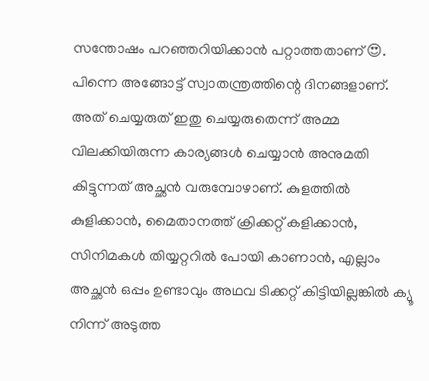സന്തോഷം പറഞ്ഞറിയിക്കാൻ പറ്റാത്തതാണ്😍. പിന്നെ അങ്ങോട്ട് സ്വാതന്ത്രത്തിന്റെ ദിനങ്ങളാണ്. അത് ചെയ്യരുത് ഇതു ചെയ്യരുതെന്ന് അമ്മ വിലക്കിയിരുന്ന കാര്യങ്ങൾ ചെയ്യാൻ അനുമതി കിട്ടുന്നത് അച്ഛൻ വരുമ്പോഴാണ്. കുളത്തിൽ കുളിക്കാൻ, മൈതാനത്ത് ക്രിക്കറ്റ് കളിക്കാൻ, സിനിമകൾ തിയ്യറ്ററിൽ പോയി കാണാൻ, എല്ലാം അച്ഛൻ ഒപ്പം ഉണ്ടാവും അഥവ ടിക്കറ്റ് കിട്ടിയില്ലങ്കിൽ ക്യൂ നിന്ന് അടുത്ത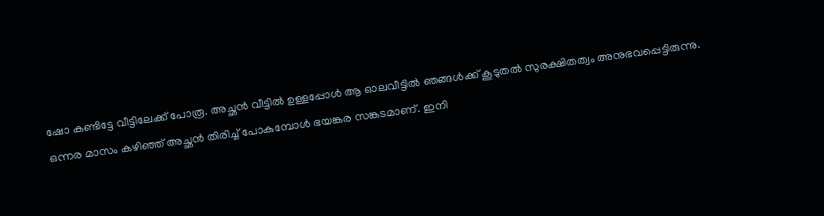ഷോ കണ്ടിട്ടേ വീട്ടിലേക്ക് പോരൂ. അച്ഛൻ വീട്ടിൽ ഉള്ളപ്പോൾ ആ ഓലവീട്ടിൽ ഞങ്ങൾക്ക് കൂടുതൽ സുരക്ഷിതത്വം അനുഭവപ്പെട്ടിരുന്നു.
ഒന്നര മാസം കഴിഞ്ഞ് അച്ഛൻ തിരിച്ച് പോകുമ്പോൾ ഭയങ്കര സങ്കടമാണ്. ഇനി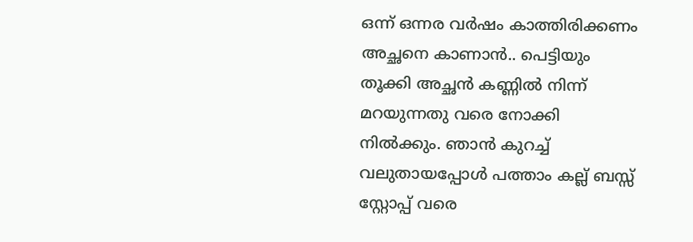ഒന്ന് ഒന്നര വർഷം കാത്തിരിക്കണം അച്ഛനെ കാണാൻ.. പെട്ടിയും തൂക്കി അച്ഛൻ കണ്ണിൽ നിന്ന് മറയുന്നതു വരെ നോക്കി നിൽക്കും. ഞാൻ കുറച്ച് വലുതായപ്പോൾ പത്താം കല്ല് ബസ്സ് സ്റ്റോപ്പ് വരെ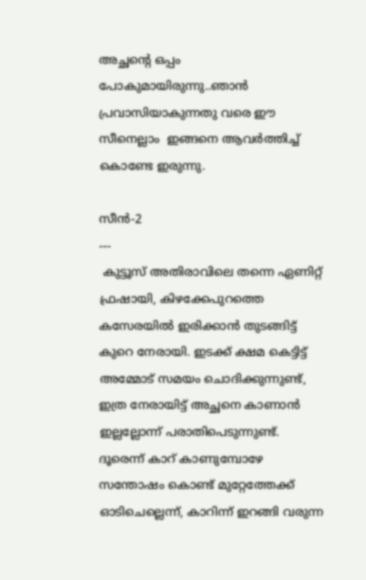അച്ഛന്റെ ഒപ്പം പോകുമായിരുന്നു..ഞാൻ പ്രവാസിയാകുന്നതു വരെ ഈ സീനെല്ലാം  ഇങ്ങനെ ആവർത്തിച്ച് കൊണ്ടേ ഇരുന്നു.

സീൻ-2
---
 കുട്ടൂസ് അതിരാവിലെ തന്നെ ഏണിറ്റ് ഫ്രഷായി, കിഴക്കേപുറത്തെ കസേരയിൽ ഇരിക്കാൻ തുടങ്ങിട്ട് കുറെ നേരായി. ഇടക്ക് ക്ഷമ കെട്ടിട്ട് അമ്മോട് സമയം ചൊദിക്കുന്നുണ്ട്, ഇത്ര നേരായിട്ട് അച്ഛനെ കാണാൻ ഇല്ലല്ലോന്ന് പരാതിപെടുന്നുണ്ട്.  ദൂരെന്ന് കാറ് കാണുമ്പോഴേ സന്തോഷം കൊണ്ട് മുറ്റേത്തേക്ക് ഓടിചെല്ലെന്ന്, കാറിന്ന് ഇറങ്ങി വരുന്ന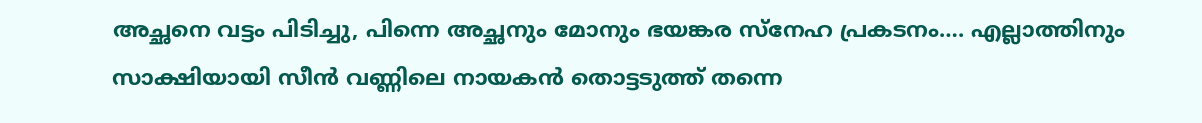അച്ഛനെ വട്ടം പിടിച്ചു, പിന്നെ അച്ഛനും മോനും ഭയങ്കര സ്നേഹ പ്രകടനം…. എല്ലാത്തിനും സാക്ഷിയായി സീൻ വണ്ണിലെ നായകൻ തൊട്ടടുത്ത് തന്നെ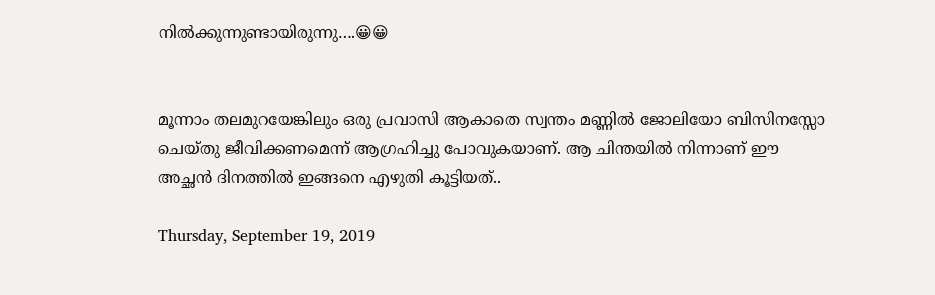നിൽക്കുന്നുണ്ടായിരുന്നു….😀😀


മൂന്നാം തലമുറയേങ്കിലും ഒരു പ്രവാസി ആകാതെ സ്വന്തം മണ്ണിൽ ജോലിയോ ബിസിനസ്സോ ചെയ്തു ജീവിക്കണമെന്ന് ആഗ്രഹിച്ചു പോവുകയാണ്. ആ ചിന്തയിൽ നിന്നാണ് ഈ അച്ഛൻ ദിനത്തിൽ ഇങ്ങനെ എഴുതി കൂട്ടിയത്..

Thursday, September 19, 2019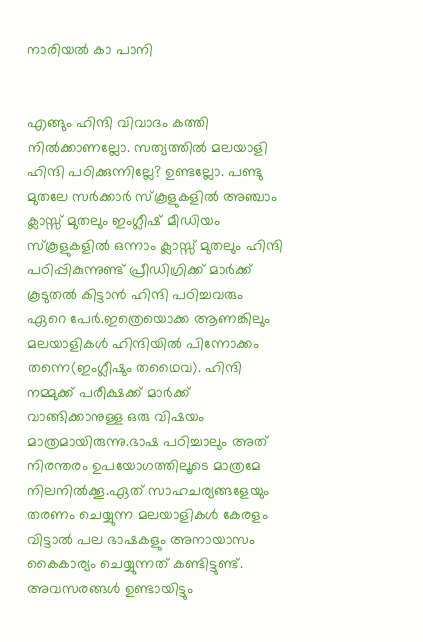നാരിയൽ കാ പാനി


എങ്ങും ഹിന്ദി വിവാദം കത്തി നിൽക്കാണല്ലോ. സത്യത്തിൽ മലയാളി ഹിന്ദി പഠിക്കുന്നില്ലേ? ഉണ്ടല്ലോ. പണ്ടു മുതലേ സർക്കാർ സ്കൂളുകളിൽ അഞ്ചാം ക്ലാസ്സ് മുതലും ഇംഗ്ലീഷ് മീഡിയം സ്കൂളുകളിൽ ഒന്നാം ക്ലാസ്സ് മുതലും ഹിന്ദി പഠിപ്പികുന്നുണ്ട് പ്രീഡിഗ്രിക്ക് മാർക്ക് കൂടുതൽ കിട്ടാൻ ഹിന്ദി പഠിച്ചവരും ഏറെ പേർ.ഇത്രെയൊക്ക ആണങ്കിലും മലയാളികൾ ഹിന്ദിയിൽ പിന്നോക്കം തന്നെ(ഇംഗ്ലീഷും തഥൈവ). ഹിന്ദി നമ്മുക്ക് പരീക്ഷക്ക് മാർക്ക് വാങ്ങിക്കാനുള്ള ഒരു വിഷയം മാത്രമായിരുന്നു.ഭാഷ പഠിച്ചാലും അത് നിരന്തരം ഉപയോഗത്തിലൂടെ മാത്രമേ നിലനിൽക്കൂ.ഏത് സാഹചര്യങ്ങളേയും തരണം ചെയ്യുന്ന മലയാളികൾ കേരളം വിട്ടാൽ പല ഭാഷകളും അനായാസം കൈകാര്യം ചെയ്യുന്നത് കണ്ടിട്ടുണ്ട്.
അവസരങ്ങൾ ഉണ്ടായിട്ടും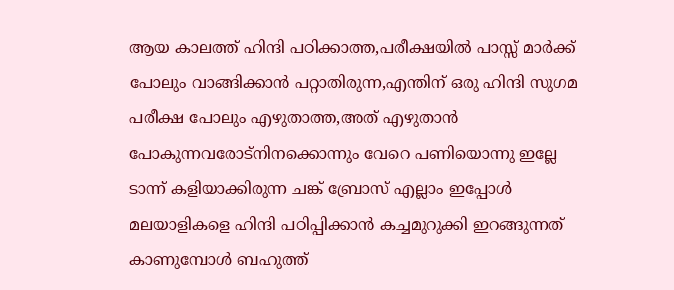ആയ കാലത്ത് ഹിന്ദി പഠിക്കാത്ത,പരീക്ഷയിൽ പാസ്സ് മാർക്ക് പോലും വാങ്ങിക്കാൻ പറ്റാതിരുന്ന,എന്തിന് ഒരു ഹിന്ദി സുഗമ പരീക്ഷ പോലും എഴുതാത്ത,അത് എഴുതാൻ പോകുന്നവരോട്നിനക്കൊന്നും വേറെ പണിയൊന്നു ഇല്ലേ ടാന്ന് കളിയാക്കിരുന്ന ചങ്ക് ബ്രോസ് എല്ലാം ഇപ്പോൾ മലയാളികളെ ഹിന്ദി പഠിപ്പിക്കാൻ കച്ചമുറുക്കി ഇറങ്ങുന്നത് കാണുമ്പോൾ ബഹുത്ത്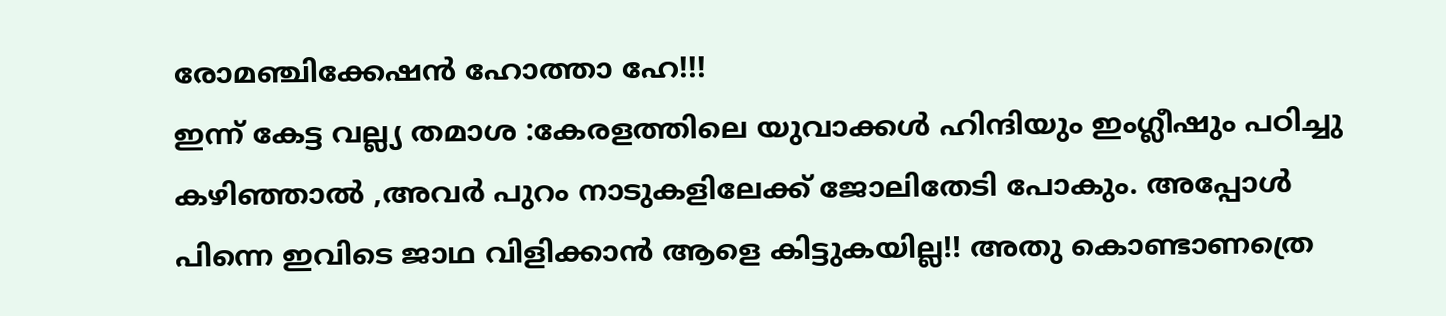രോമഞ്ചിക്കേഷൻ ഹോത്താ ഹേ!!!
ഇന്ന് കേട്ട വല്ല്യ തമാശ :കേരളത്തിലെ യുവാക്കൾ ഹിന്ദിയും ഇംഗ്ലീഷും പഠിച്ചു കഴിഞ്ഞാൽ ,അവർ പുറം നാടുകളിലേക്ക് ജോലിതേടി പോകും. അപ്പോൾ പിന്നെ ഇവിടെ ജാഥ വിളിക്കാൻ ആളെ കിട്ടുകയില്ല!! അതു കൊണ്ടാണത്രെ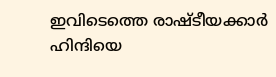ഇവിടെത്തെ രാഷ്ടീയക്കാർ ഹിന്ദിയെ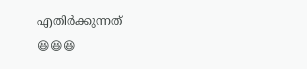എതിർക്കുന്നത്
😆😆😆